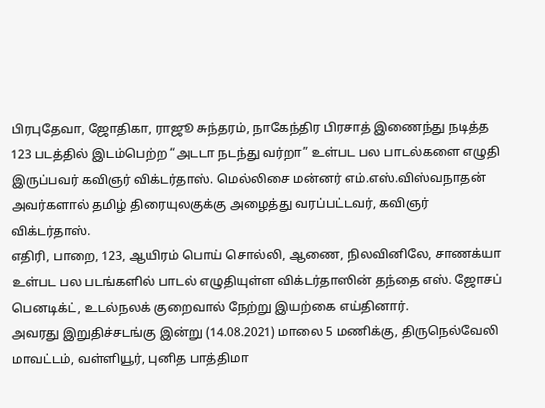பிரபுதேவா, ஜோதிகா, ராஜூ சுந்தரம், நாகேந்திர பிரசாத் இணைந்து நடித்த 123 படத்தில் இடம்பெற்ற “அடடா நடந்து வர்றா” உள்பட பல பாடல்களை எழுதி இருப்பவர் கவிஞர் விக்டர்தாஸ். மெல்லிசை மன்னர் எம்.எஸ்.விஸ்வநாதன் அவர்களால் தமிழ் திரையுலகுக்கு அழைத்து வரப்பட்டவர், கவிஞர் விக்டர்தாஸ்.
எதிரி, பாறை, 123, ஆயிரம் பொய் சொல்லி, ஆணை, நிலவினிலே, சாணக்யா உள்பட பல படங்களில் பாடல் எழுதியுள்ள விக்டர்தாஸின் தந்தை எஸ். ஜோசப் பெனடிக்ட், உடல்நலக் குறைவால் நேற்று இயற்கை எய்தினார்.
அவரது இறுதிச்சடங்கு இன்று (14.08.2021) மாலை 5 மணிக்கு, திருநெல்வேலி மாவட்டம், வள்ளியூர், புனித பாத்திமா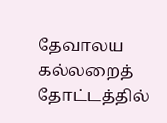தேவாலய கல்லறைத் தோட்டத்தில்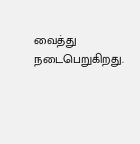வைத்து நடைபெறுகிறது.